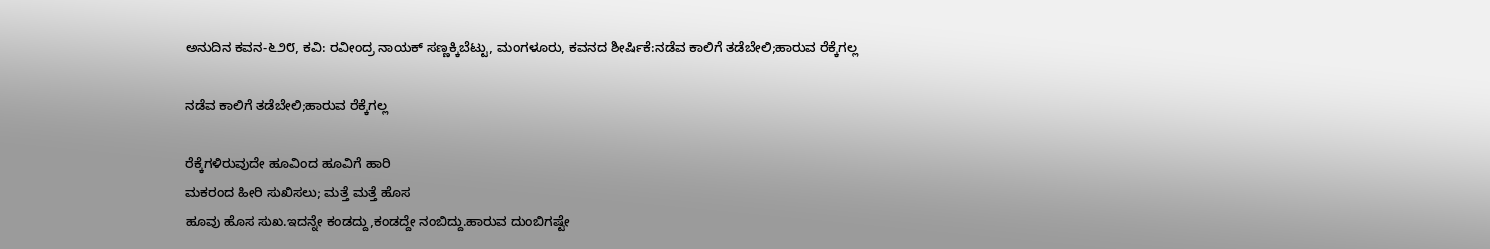ಅನುದಿನ‌ ಕವನ-೬೨೮, ಕವಿ: ರವೀಂದ್ರ ನಾಯಕ್ ಸಣ್ಣಕ್ಕಿಬೆಟ್ಟು, ಮಂಗಳೂರು, ಕವನದ ಶೀರ್ಷಿಕೆ:ನಡೆವ ಕಾಲಿಗೆ ತಡೆಬೇಲಿ;ಹಾರುವ ರೆಕ್ಕೆಗಲ್ಲ

ನಡೆವ ಕಾಲಿಗೆ ತಡೆಬೇಲಿ;ಹಾರುವ ರೆಕ್ಕೆಗಲ್ಲ

ರೆಕ್ಕೆಗಳಿರುವುದೇ ಹೂವಿಂದ ಹೂವಿಗೆ ಹಾರಿ
ಮಕರಂದ ಹೀರಿ ಸುಖಿಸಲು; ಮತ್ತೆ ಮತ್ತೆ ಹೊಸ
ಹೂವು ಹೊಸ ಸುಖ.ಇದನ್ನೇ ಕಂಡದ್ದು,ಕಂಡದ್ದೇ ನಂಬಿದ್ದು.ಹಾರುವ ದುಂಬಿಗಷ್ಟೇ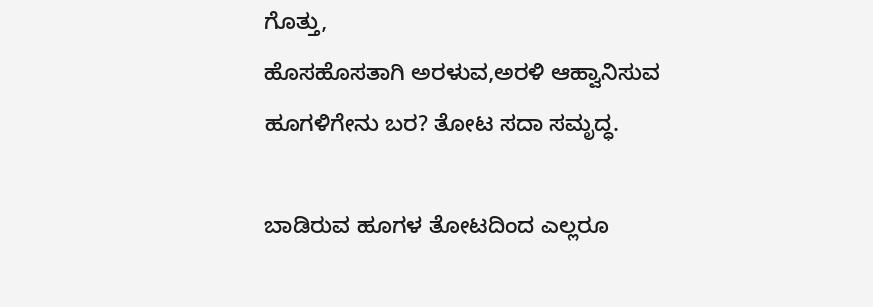ಗೊತ್ತು,
ಹೊಸಹೊಸತಾಗಿ ಅರಳುವ,ಅರಳಿ ಆಹ್ವಾನಿಸುವ
ಹೂಗಳಿಗೇನು ಬರ? ತೋಟ ಸದಾ ಸಮೃದ್ಧ.

ಬಾಡಿರುವ ಹೂಗಳ ತೋಟದಿಂದ ಎಲ್ಲರೂ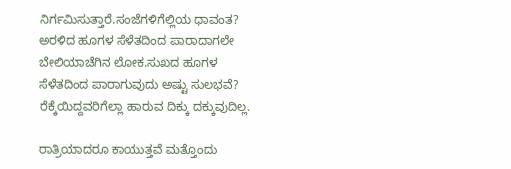ನಿರ್ಗಮಿಸುತ್ತಾರೆ.ಸಂಜೆಗಳಿಗೆಲ್ಲಿಯ ಧಾವಂತ?
ಅರಳಿದ ಹೂಗಳ ಸೆಳೆತದಿಂದ ಪಾರಾದಾಗಲೇ
ಬೇಲಿಯಾಚೆಗಿನ ಲೋಕ.ಸುಖದ ಹೂಗಳ
ಸೆಳೆತದಿಂದ ಪಾರಾಗುವುದು ಅಷ್ಟು ಸುಲಭವೆ?
ರೆಕ್ಕೆಯಿದ್ದವರಿಗೆಲ್ಲಾ ಹಾರುವ ದಿಕ್ಕು ದಕ್ಕುವುದಿಲ್ಲ.

ರಾತ್ರಿಯಾದರೂ ಕಾಯುತ್ತವೆ ಮತ್ತೊಂದು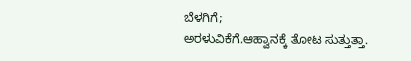ಬೆಳಗಿಗೆ;
ಅರಳುವಿಕೆಗೆ.ಆಹ್ವಾನಕ್ಕೆ ತೋಟ ಸುತ್ತುತ್ತಾ.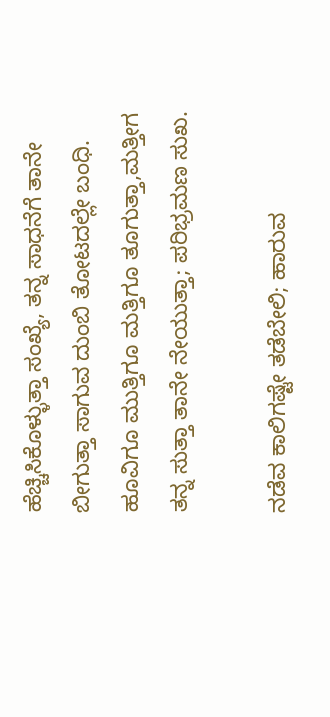ಹೆಚ್ಚಿಸಿಕೊಳ್ಳುತ್ತಾ ಸಂಖ್ಯೆ, ತನ್ನ ಸಾಧನೆಗೆ ತಾನೇ
ಬೀಗುತ್ತಾ ಸಾಗುವ ದುಂಬಿ ತೋಟದಲ್ಲೇ ಬಂಧಿ.
ಹೂವಿಗೂ ಮುತ್ತಿಗೂ ಮತ್ತಿಗೂ ತೂಗುತ್ತಾ,ಮತ್ತೀಗ
ತನ್ನ ಸುತ್ತಾ ತಾನೇ ನೇಯುತ್ತಾ; ಪರಿಭ್ರಮಣ ಸುಖ.

ನಡೆವ ಕಾಲಿಗಷ್ಟೇ ತಡೆಬೇಲಿ; ಹಾರುವ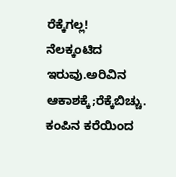ರೆಕ್ಕೆಗಲ್ಲ!
ನೆಲಕ್ಕಂಟಿದ ಇರುವು.ಅರಿವಿನ ಆಕಾಶಕ್ಕೆ;ರೆಕ್ಕೆಬಿಚ್ಚು.
ಕಂಪಿನ ಕರೆಯಿಂದ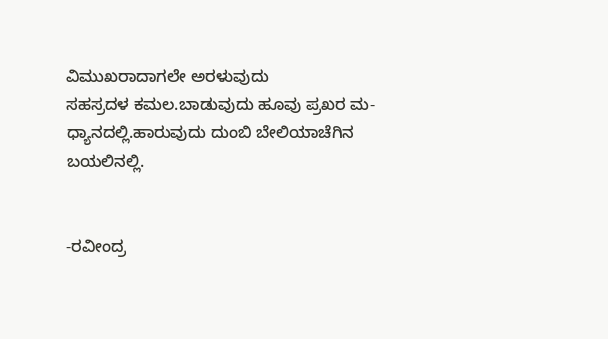ವಿಮುಖರಾದಾಗಲೇ ಅರಳುವುದು
ಸಹಸ್ರದಳ ಕಮಲ.ಬಾಡುವುದು ಹೂವು ಪ್ರಖರ ಮ-
ಧ್ಯಾನದಲ್ಲಿ.ಹಾರುವುದು ದುಂಬಿ ಬೇಲಿಯಾಚೆಗಿನ ಬಯಲಿನಲ್ಲಿ.


-ರವೀಂದ್ರ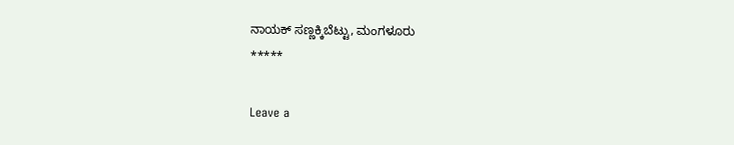ನಾಯಕ್ ಸಣ್ಣಕ್ಕಿಬೆಟ್ಟು, ಮಂಗಳೂರು
*****

Leave a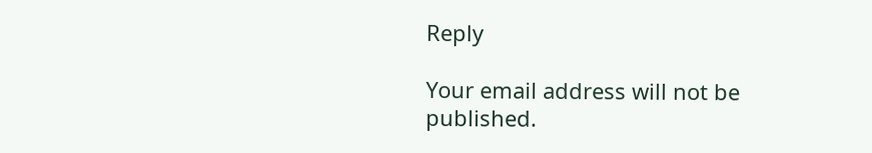Reply

Your email address will not be published.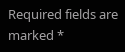Required fields are marked *